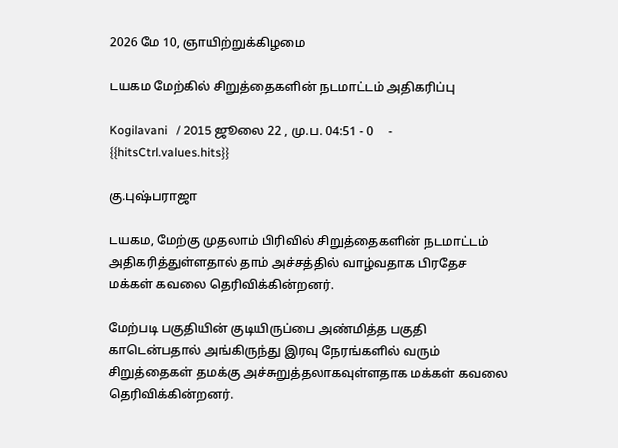2026 மே 10, ஞாயிற்றுக்கிழமை

டயகம மேற்கில் சிறுத்தைகளின் நடமாட்டம் அதிகரிப்பு

Kogilavani   / 2015 ஜூலை 22 , மு.ப. 04:51 - 0     - {{hitsCtrl.values.hits}}

கு.புஷ்பராஜா

டயகம, மேற்கு முதலாம் பிரிவில் சிறுத்தைகளின் நடமாட்டம் அதிகரித்துள்ளதால் தாம் அச்சத்தில் வாழ்வதாக பிரதேச மக்கள் கவலை தெரிவிக்கின்றனர்.

மேற்படி பகுதியின் குடியிருப்பை அண்மித்த பகுதி காடென்பதால் அங்கிருந்து இரவு நேரங்களில் வரும் சிறுத்தைகள் தமக்கு அச்சுறுத்தலாகவுள்ளதாக மக்கள் கவலை தெரிவிக்கின்றனர்.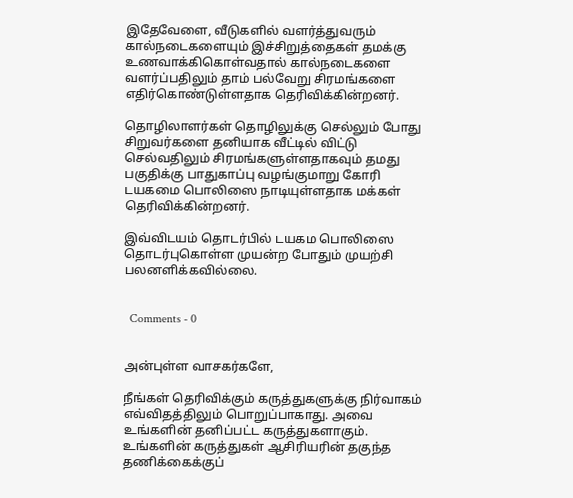இதேவேளை, வீடுகளில் வளர்த்துவரும் கால்நடைகளையும் இச்சிறுத்தைகள் தமக்கு உணவாக்கிகொள்வதால் கால்நடைகளை வளர்ப்பதிலும் தாம் பல்வேறு சிரமங்களை எதிர்கொண்டுள்ளதாக தெரிவிக்கின்றனர்.

தொழிலாளர்கள் தொழிலுக்கு செல்லும் போது சிறுவர்களை தனியாக வீட்டில் விட்டு செல்வதிலும் சிரமங்களுள்ளதாகவும் தமது பகுதிக்கு பாதுகாப்பு வழங்குமாறு கோரி டயகமை பொலிஸை நாடியுள்ளதாக மக்கள் தெரிவிக்கின்றனர்.

இவ்விடயம் தொடர்பில் டயகம பொலிஸை தொடர்புகொள்ள முயன்ற போதும் முயற்சி பலனளிக்கவில்லை.


  Comments - 0


அன்புள்ள வாசகர்களே,

நீங்கள் தெரிவிக்கும் கருத்துகளுக்கு நிர்வாகம் எவ்விதத்திலும் பொறுப்பாகாது. அவை உங்களின் தனிப்பட்ட கருத்துகளாகும். உங்களின் கருத்துகள் ஆசிரியரின் தகுந்த தணிக்கைக்குப்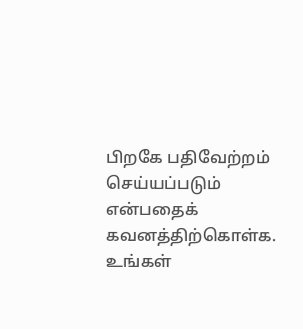பிறகே பதிவேற்றம் செய்யப்படும் என்பதைக் கவனத்திற்கொள்க. உங்கள்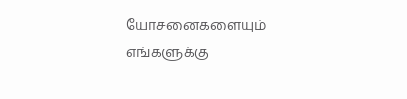யோசனைகளையும் எங்களுக்கு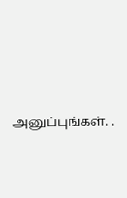அனுப்புங்கள். .